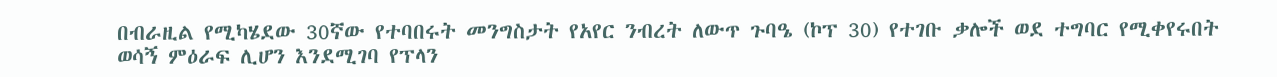በብራዚል የሚካሄደው 30ኛው የተባበሩት መንግስታት የአየር ንብረት ለውጥ ጉባዔ (ኮፕ 30) የተገቡ ቃሎች ወደ ተግባር የሚቀየሩበት ወሳኝ ምዕራፍ ሊሆን እንደሚገባ የፕላን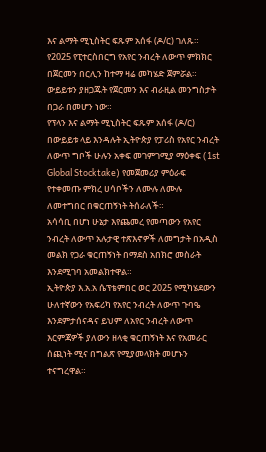እና ልማት ሚኒስትር ፍጹም አሰፋ (ዶ/ር) ገለጹ።
የ2025 የፒተርስበርግ የአየር ንብረት ለውጥ ምክክር በጀርመን በርሊን ከተማ ዛሬ መካሄድ ጀምሯል።
ውይይቱን ያዘጋጁት የጀርመን እና ብራዚል መንግስታት በጋራ በመሆን ነው።
የፕላን እና ልማት ሚኒስትር ፍጹም አሰፋ (ዶ/ር) በውይይቱ ላይ እንዳሉት ኢትዮጵያ የፓሪስ የአየር ንብረት ለውጥ ግቦች ሁሉን አቀፍ መገምገሚያ ማዕቀፍ (1st Global Stocktake) የመጀመሪያ ምዕራፍ የተቀመጡ ምክረ ሀሳቦችን ለሙሉ ለሙሉ ለመተግበር በቁርጠኝነት ትሰራለች።
አሳሳቢ በሆነ ሁኔታ እየጨመረ የመጣውን የአየር ንብረት ለውጥ አሉታዊ ተጽእኖዎች ለመግታት በአዲስ መልክ የጋራ ቁርጠኝነት በማደስ አበክሮ መስራት እንደሚገባ አመልክተዋል።
ኢትዮጵያ እ.አ.አ ሴፕቴምበር ወር 2025 የሚካሄደውን ሁለተኛውን የአፍሪካ የአየር ንብረት ለውጥ ጉባዔ እንደምታሰናዳና ይህም ለአየር ንብረት ለውጥ እርምጃዎች ያለውን ዘላቂ ቁርጠኝነት እና የአመራር ሰጪነት ሚና በግልጽ የሚያመላክት መሆኑን ተናግረዋል።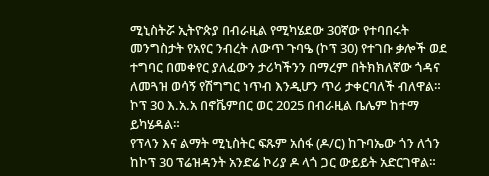ሚኒስትሯ ኢትዮጵያ በብራዚል የሚካሄደው 30ኛው የተባበሩት መንግስታት የአየር ንብረት ለውጥ ጉባዔ (ኮፕ 30) የተገቡ ቃሎች ወደ ተግባር በመቀየር ያለፈውን ታሪካችንን በማረም በትክክለኛው ጎዳና ለመጓዝ ወሳኝ የሽግግር ነጥብ እንዲሆን ጥሪ ታቀርባለች ብለዋል።
ኮፕ 30 እ.አ.አ በኖቬምበር ወር 2025 በብራዚል ቤሌም ከተማ ይካሄዳል።
የፕላን እና ልማት ሚኒስትር ፍጹም አሰፋ (ዶ/ር) ከጉባኤው ጎን ለጎን ከኮፕ 30 ፕሬዝዳንት አንድሬ ኮሪያ ዶ ላጎ ጋር ውይይት አድርገዋል።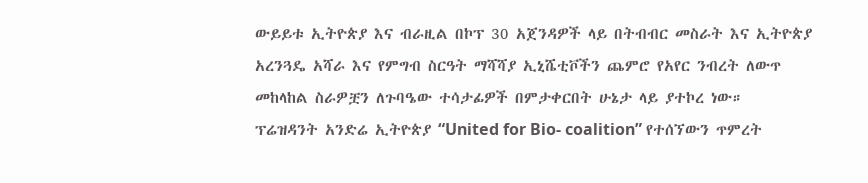ውይይቱ ኢትዮጵያ እና ብራዚል በኮፕ 30 አጀንዳዎች ላይ በትብብር መስራት እና ኢትዮጵያ አረንጓዴ አሻራ እና የምግብ ስርዓት ማሻሻያ ኢኒሼቲቮችን ጨምሮ የአየር ንብረት ለውጥ መከላከል ስራዎቿን ለጉባዔው ተሳታፊዎች በምታቀርበት ሁኔታ ላይ ያተኮረ ነው።
ፕሬዝዳንት አንድሬ ኢትዮጵያ “United for Bio- coalition” የተሰኘውን ጥምረት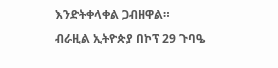እንድትቀላቀል ጋብዘዋል።
ብራዚል ኢትዮጵያ በኮፕ 29 ጉባዔ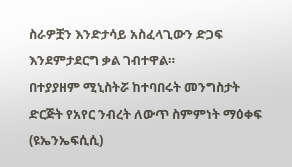ስራዎቿን እንድታሳይ አስፈላጊውን ድጋፍ እንደምታደርግ ቃል ገብተዋል።
በተያያዘም ሚኒስትሯ ከተባበሩት መንግስታት ድርጅት የአየር ንብረት ለውጥ ስምምነት ማዕቀፍ (ዩኤንኤፍሲሲ)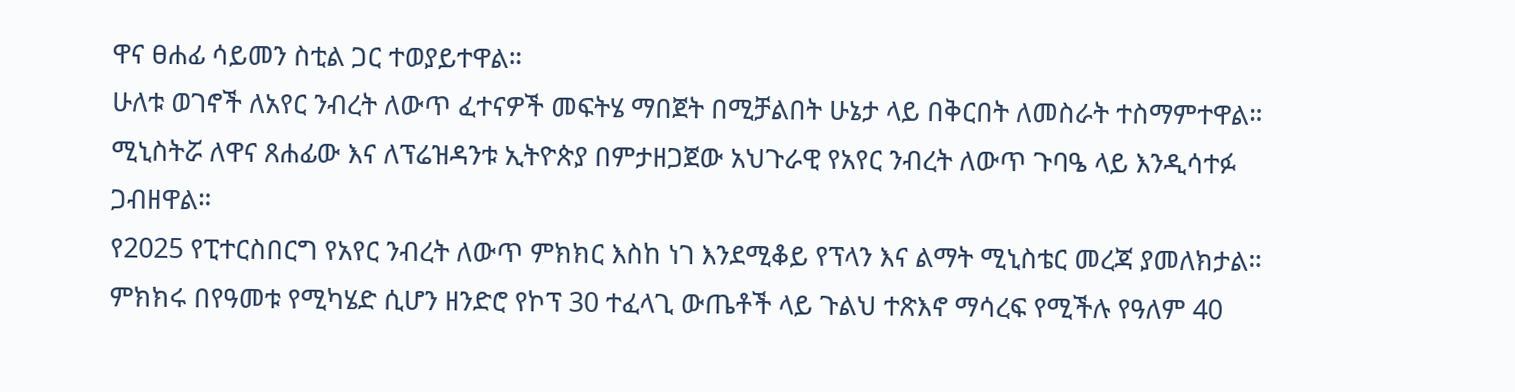ዋና ፀሐፊ ሳይመን ስቲል ጋር ተወያይተዋል።
ሁለቱ ወገኖች ለአየር ንብረት ለውጥ ፈተናዎች መፍትሄ ማበጀት በሚቻልበት ሁኔታ ላይ በቅርበት ለመስራት ተስማምተዋል።
ሚኒስትሯ ለዋና ጸሐፊው እና ለፕሬዝዳንቱ ኢትዮጵያ በምታዘጋጀው አህጉራዊ የአየር ንብረት ለውጥ ጉባዔ ላይ እንዲሳተፉ ጋብዘዋል።
የ2025 የፒተርስበርግ የአየር ንብረት ለውጥ ምክክር እስከ ነገ እንደሚቆይ የፕላን እና ልማት ሚኒስቴር መረጃ ያመለክታል።
ምክክሩ በየዓመቱ የሚካሄድ ሲሆን ዘንድሮ የኮፕ 30 ተፈላጊ ውጤቶች ላይ ጉልህ ተጽእኖ ማሳረፍ የሚችሉ የዓለም 40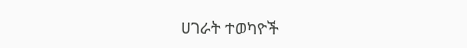ሀገራት ተወካዮች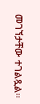መገኘታቸው ተገልጿል።